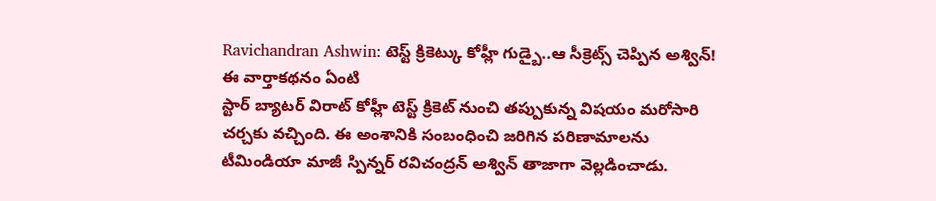Ravichandran Ashwin: టెస్ట్ క్రికెట్కు కోహ్లీ గుడ్బై..ఆ సీక్రెట్స్ చెప్పిన అశ్విన్!
ఈ వార్తాకథనం ఏంటి
స్టార్ బ్యాటర్ విరాట్ కోహ్లీ టెస్ట్ క్రికెట్ నుంచి తప్పుకున్న విషయం మరోసారి చర్చకు వచ్చింది. ఈ అంశానికి సంబంధించి జరిగిన పరిణామాలను టీమిండియా మాజీ స్పిన్నర్ రవిచంద్రన్ అశ్విన్ తాజాగా వెల్లడించాడు.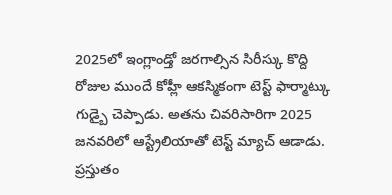2025లో ఇంగ్లాండ్తో జరగాల్సిన సిరీస్కు కొద్ది రోజుల ముందే కోహ్లీ ఆకస్మికంగా టెస్ట్ ఫార్మాట్కు గుడ్బై చెప్పాడు. అతను చివరిసారిగా 2025 జనవరిలో ఆస్ట్రేలియాతో టెస్ట్ మ్యాచ్ ఆడాడు. ప్రస్తుతం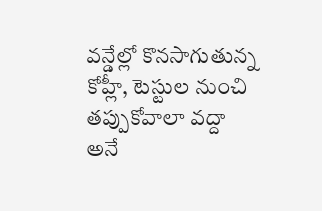వన్డేల్లో కొనసాగుతున్న కోహ్లీ, టెస్టుల నుంచి తప్పుకోవాలా వద్దా అనే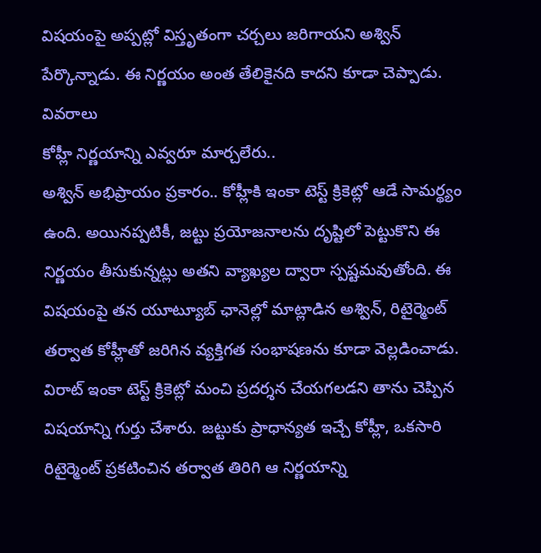విషయంపై అప్పట్లో విస్తృతంగా చర్చలు జరిగాయని అశ్విన్ పేర్కొన్నాడు. ఈ నిర్ణయం అంత తేలికైనది కాదని కూడా చెప్పాడు.
వివరాలు
కోహ్లీ నిర్ణయాన్ని ఎవ్వరూ మార్చలేరు..
అశ్విన్ అభిప్రాయం ప్రకారం.. కోహ్లీకి ఇంకా టెస్ట్ క్రికెట్లో ఆడే సామర్థ్యం ఉంది. అయినప్పటికీ, జట్టు ప్రయోజనాలను దృష్టిలో పెట్టుకొని ఈ నిర్ణయం తీసుకున్నట్లు అతని వ్యాఖ్యల ద్వారా స్పష్టమవుతోంది. ఈ విషయంపై తన యూట్యూబ్ ఛానెల్లో మాట్లాడిన అశ్విన్, రిటైర్మెంట్ తర్వాత కోహ్లీతో జరిగిన వ్యక్తిగత సంభాషణను కూడా వెల్లడించాడు. విరాట్ ఇంకా టెస్ట్ క్రికెట్లో మంచి ప్రదర్శన చేయగలడని తాను చెప్పిన విషయాన్ని గుర్తు చేశారు. జట్టుకు ప్రాధాన్యత ఇచ్చే కోహ్లీ, ఒకసారి రిటైర్మెంట్ ప్రకటించిన తర్వాత తిరిగి ఆ నిర్ణయాన్ని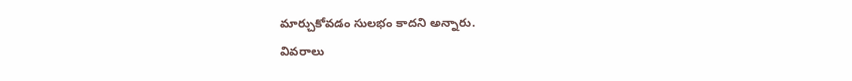మార్చుకోవడం సులభం కాదని అన్నారు.
వివరాలు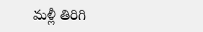మళ్లీ తిరిగి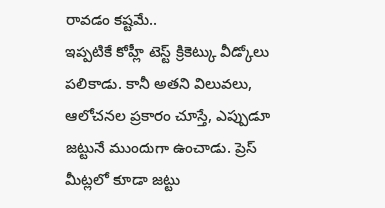రావడం కష్టమే..
ఇప్పటికే కోహ్లీ టెస్ట్ క్రికెట్కు వీడ్కోలు పలికాడు. కానీ అతని విలువలు, ఆలోచనల ప్రకారం చూస్తే, ఎప్పుడూ జట్టునే ముందుగా ఉంచాడు. ప్రెస్ మీట్లలో కూడా జట్టు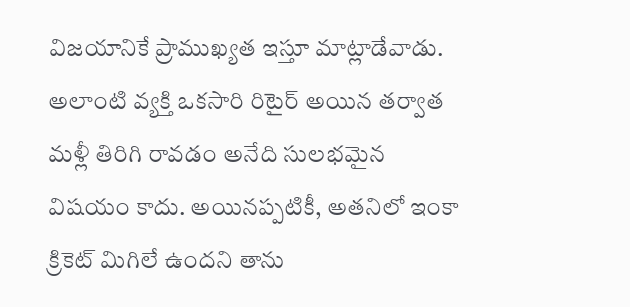విజయానికే ప్రాముఖ్యత ఇస్తూ మాట్లాడేవాడు. అలాంటి వ్యక్తి ఒకసారి రిటైర్ అయిన తర్వాత మళ్లీ తిరిగి రావడం అనేది సులభమైన విషయం కాదు. అయినప్పటికీ, అతనిలో ఇంకా క్రికెట్ మిగిలే ఉందని తాను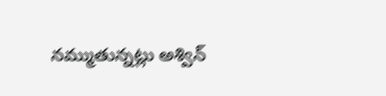నమ్ముతున్నట్లు అశ్విన్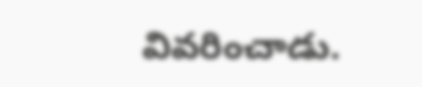వివరించాడు.